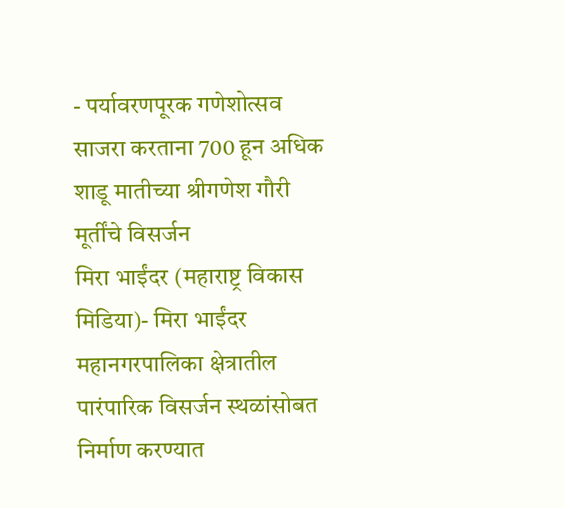- पर्यावरणपूरक गणेशोत्सव साजरा करताना 700 हून अधिक शाडू मातीच्या श्रीगणेश गौरी मूर्तींचे विसर्जन
मिरा भाईंदर (महाराष्ट्र विकास मिडिया)- मिरा भाईंदर महानगरपालिका क्षेत्रातील पारंपारिक विसर्जन स्थळांसोबत निर्माण करण्यात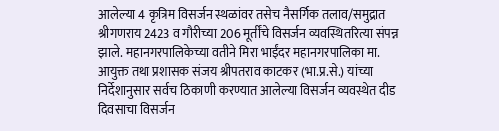आलेल्या 4 कृत्रिम विसर्जन स्थळांवर तसेच नैसर्गिक तलाव/समुद्रात श्रीगणराय 2423 व गौरीच्या 206 मूर्तींचे विसर्जन व्यवस्थितरित्या संपन्न झाले. महानगरपालिकेच्या वतीने मिरा भाईंदर महानगरपालिका मा. आयुक्त तथा प्रशासक संजय श्रीपतराव काटकर (भा.प्र.से.) यांच्या निर्देशानुसार सर्वच ठिकाणी करण्यात आलेल्या विसर्जन व्यवस्थेत दीड दिवसाचा विसर्जन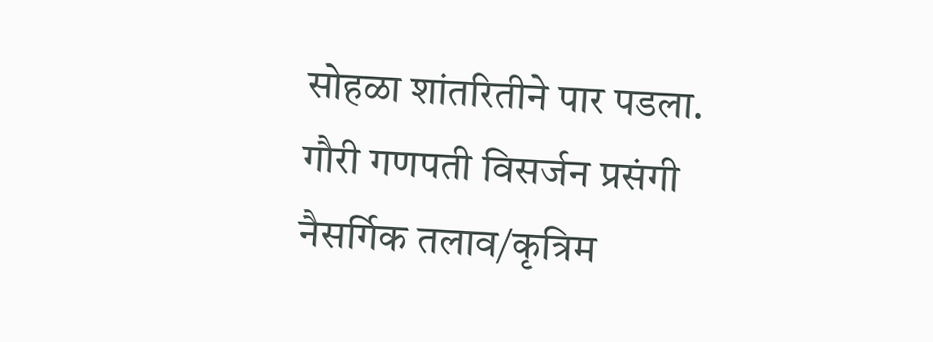सोहळा शांतरितीने पार पडला.
गौरी गणपती विसर्जन प्रसंगी नैसर्गिक तलाव/कृत्रिम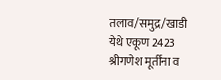तलाव/समुद्र/खाडी येथे एकूण 2423 श्रीगणेश मूर्तींना व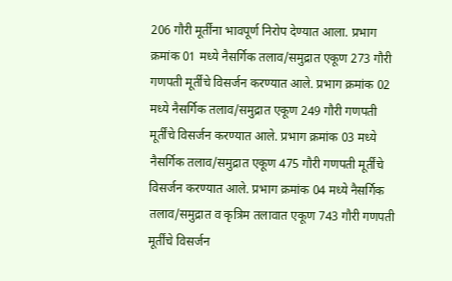206 गौरी मूर्तींना भावपूर्ण निरोप देण्यात आला. प्रभाग क्रमांक 01 मध्ये नैसर्गिक तलाव/समुद्रात एकूण 273 गौरी गणपती मूर्तींचे विसर्जन करण्यात आले. प्रभाग क्रमांक 02 मध्ये नैसर्गिक तलाव/समुद्रात एकूण 249 गौरी गणपती मूर्तींचे विसर्जन करण्यात आले. प्रभाग क्रमांक 03 मध्ये नैसर्गिक तलाव/समुद्रात एकूण 475 गौरी गणपती मूर्तींचे विसर्जन करण्यात आले. प्रभाग क्रमांक 04 मध्ये नैसर्गिक तलाव/समुद्रात व कृत्रिम तलावात एकूण 743 गौरी गणपती मूर्तींचे विसर्जन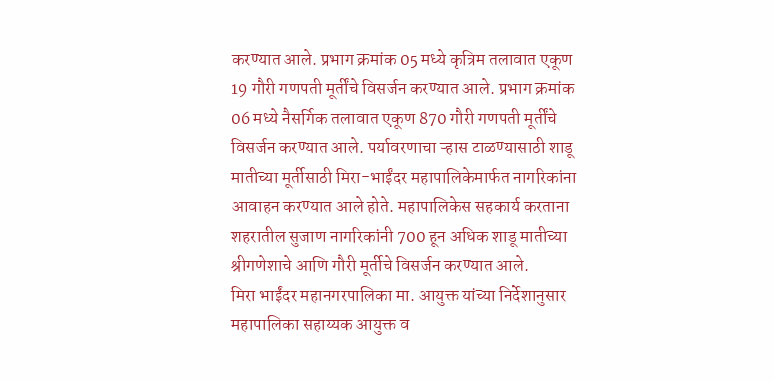करण्यात आले. प्रभाग क्रमांक 05 मध्ये कृत्रिम तलावात एकूण 19 गौरी गणपती मूर्तींचे विसर्जन करण्यात आले. प्रभाग क्रमांक 06 मध्ये नैसर्गिक तलावात एकूण 870 गौरी गणपती मूर्तींचे विसर्जन करण्यात आले. पर्यावरणाचा ऱ्हास टाळण्यासाठी शाडू मातीच्या मूर्तीसाठी मिरा-भाईंदर महापालिकेमार्फत नागरिकांना आवाहन करण्यात आले होते. महापालिकेस सहकार्य करताना शहरातील सुजाण नागरिकांनी 700 हून अधिक शाडू मातीच्या श्रीगणेशाचे आणि गौरी मूर्तीचे विसर्जन करण्यात आले.
मिरा भाईंदर महानगरपालिका मा. आयुक्त यांच्या निर्देशानुसार महापालिका सहाय्यक आयुक्त व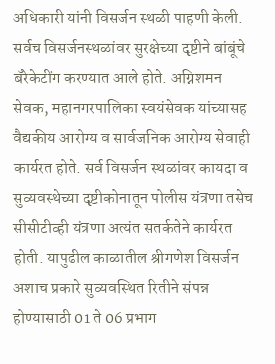अधिकारी यांनी विसर्जन स्थळी पाहणी केली. सर्वच विसर्जनस्थळांवर सुरक्षेच्या दृष्टीने बांबूंचे बॅरेकेटींग करण्यात आले होते. अग्निशमन सेवक, महानगरपालिका स्वयंसेवक यांच्यासह वैद्यकीय आरोग्य व सार्वजनिक आरोग्य सेवाही कार्यरत होते. सर्व विसर्जन स्थळांवर कायदा व सुव्यवस्थेच्या दृष्टीकोनातून पोलीस यंत्रणा तसेच सीसीटीव्ही यंत्रणा अत्यंत सतर्कतेने कार्यरत होती. यापुढील काळातील श्रीगणेश विसर्जन अशाच प्रकारे सुव्यवस्थित रितीने संपन्न होण्यासाठी 01 ते 06 प्रभाग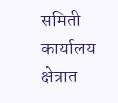समिती कार्यालय क्षेत्रात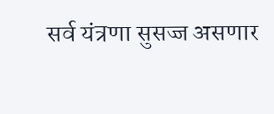सर्व यंत्रणा सुसज्ज असणार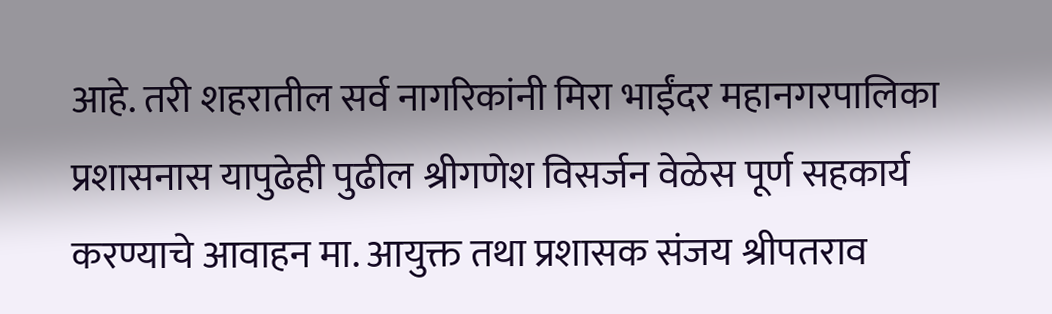आहे. तरी शहरातील सर्व नागरिकांनी मिरा भाईंदर महानगरपालिका प्रशासनास यापुढेही पुढील श्रीगणेश विसर्जन वेळेस पूर्ण सहकार्य करण्याचे आवाहन मा. आयुक्त तथा प्रशासक संजय श्रीपतराव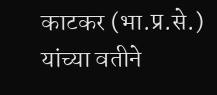काटकर (भा.प्र.से.) यांच्या वतीने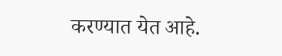करण्यात येत आहे.